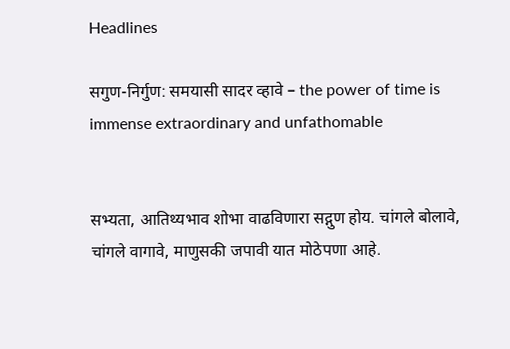Headlines

सगुण-निर्गुण: समयासी सादर व्हावे – the power of time is immense extraordinary and unfathomable


सभ्यता, आतिथ्यभाव शोभा वाढविणारा सद्गुण होय. चांगले बोलावे, चांगले वागावे, माणुसकी जपावी यात मोठेपणा आहे.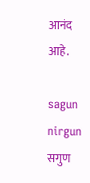आनंद आहे.

sagun nirgun
सगुण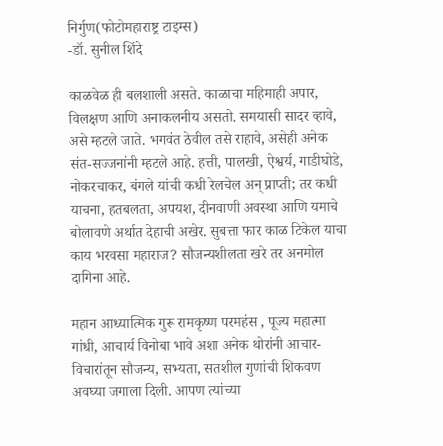निर्गुण(फोटोमहाराष्ट्र टाइम्स)
-डॉ. सुनील शिंदे

काळवेळ ही बलशाली असते. काळाचा महिमाही अपार, विलक्षण आणि अनाकलनीय असतो. समयासी सादर व्हावे, असे म्हटले जाते. भगवंत ठेवील तसे राहावे, असेही अनेक संत-सज्जनांनी म्हटले आहे. हत्ती, पालखी, ऐश्वर्य, गाडीघोडे, नोकरचाकर, बंगले यांची कधी रेलचेल अन् प्राप्ती; तर कधी याचना, हतबलता, अपयश, दीनवाणी अवस्था आणि यमाचे बोलावणे अर्थात देहाची अखेर. सुबत्ता फार काळ टिकेल याचा काय भरवसा महाराज? सौजन्यशीलता खरे तर अनमोल दागिना आहे.

महान आध्यात्मिक गुरू रामकृष्ण परमहंस , पूज्य महात्मा गांधी, आचार्य विनोबा भावे अशा अनेक थोरांनी आचार-विचारांतून सौजन्य, सभ्यता, सतशील गुणांची शिकवण अवघ्या जगाला दिली. आपण त्यांच्या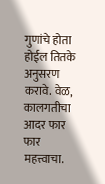गुणांचे होता होईल तितके अनुसरण करावे. वेळ, कालगतीचा आदर फार फार महत्त्वाचा.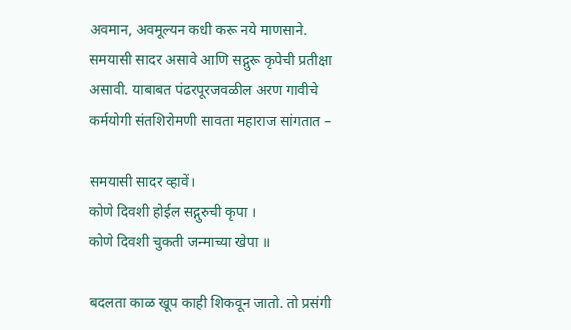अवमान, अवमूल्यन कधी करू नये माणसाने. समयासी सादर असावे आणि सद्गुरू कृपेची प्रतीक्षा असावी. याबाबत पंढरपूरजवळील अरण गावीचे कर्मयोगी संतशिरोमणी सावता महाराज सांगतात –

समयासी सादर व्हावें।
कोणे दिवशी होईल सद्गुरुची कृपा ।
कोणे दिवशी चुकती जन्माच्या खेपा ॥

बदलता काळ खूप काही शिकवून जातो. तो प्रसंगी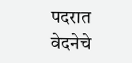पदरात वेदनेचे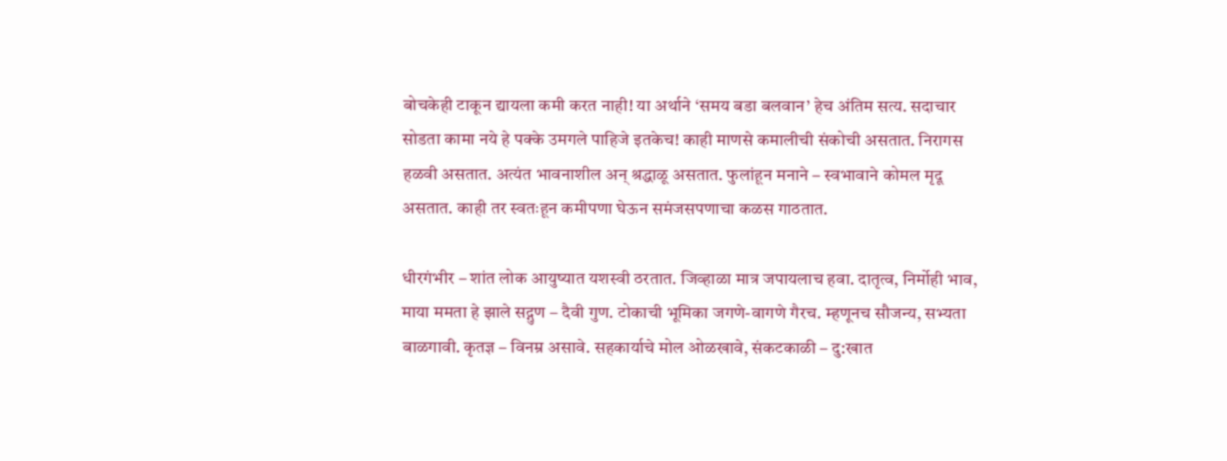बोचकेही टाकून द्यायला कमी करत नाही! या अर्थाने ‘समय बडा बलवान’ हेच अंतिम सत्य. सदाचार सोडता कामा नये हे पक्के उमगले पाहिजे इतकेच! काही माणसे कमालीची संकोची असतात. निरागस हळवी असतात. अत्यंत भावनाशील अन् श्रद्धाळू असतात. फुलांहून मनाने – स्वभावाने कोमल मृदू असतात. काही तर स्वतःहून कमीपणा घेऊन समंजसपणाचा कळस गाठतात.

धीरगंभीर – शांत लोक आयुष्यात यशस्वी ठरतात. जिव्हाळा मात्र जपायलाच हवा. दातृत्व, निर्मोही भाव, माया ममता हे झाले सद्गुण – दैवी गुण. टोकाची भूमिका जगणे-वागणे गैरच. म्हणूनच सौजन्य, सभ्यता बाळगावी. कृतज्ञ – विनम्र असावे. सहकार्याचे मोल ओळखावे, संकटकाळी – दु:खात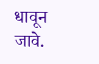धावून जावे.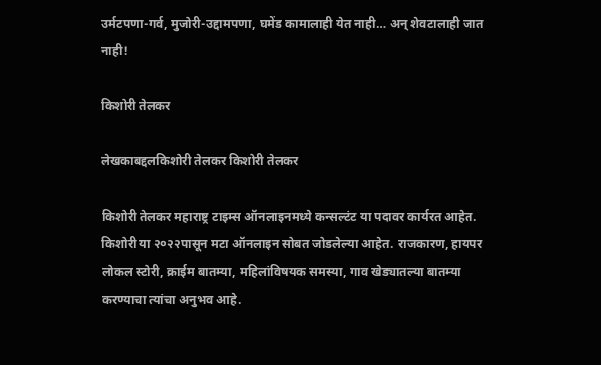उर्मटपणा-गर्व, मुजोरी-उद्दामपणा, घमेंड कामालाही येत नाही… अन् शेवटालाही जात नाही!

किशोरी तेलकर

लेखकाबद्दलकिशोरी तेलकर किशोरी तेलकर

किशोरी तेलकर महाराष्ट्र टाइम्स ऑनलाइनमध्ये कन्सल्टंट या पदावर कार्यरत आहेत. किशोरी या २०२२पासून मटा ऑनलाइन सोबत जोडलेल्या आहेत. राजकारण, हायपर लोकल स्टोरी, क्राईम बातम्या, महिलांविषयक समस्या, गाव खेड्यातल्या बातम्या करण्याचा त्यांचा अनुभव आहे.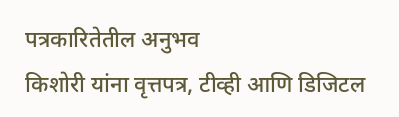पत्रकारितेतील अनुभव
किशोरी यांना वृत्तपत्र, टीव्ही आणि डिजिटल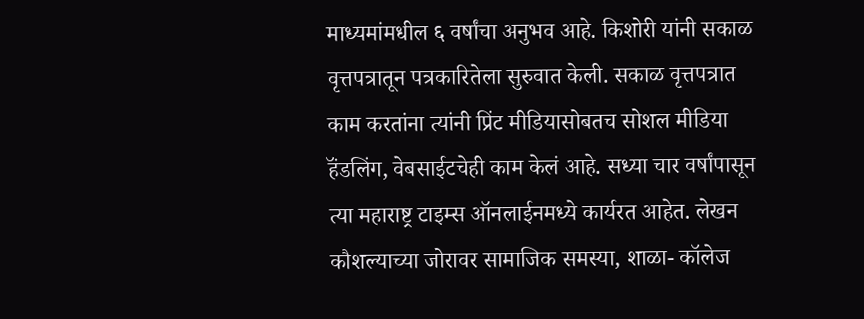माध्यमांमधील ६ वर्षांचा अनुभव आहे. किशोरी यांनी सकाळ वृत्तपत्रातून पत्रकारितेला सुरुवात केली. सकाळ वृत्तपत्रात काम करतांना त्यांनी प्रिंट मीडियासोबतच सोशल मीडिया हॅंडलिंग, वेबसाईटचेही काम केलं आहे. सध्या चार वर्षांपासून त्या महाराष्ट्र टाइम्स ऑनलाईनमध्ये कार्यरत आहेत. लेखन कौशल्याच्या जोरावर सामाजिक समस्या, शाळा- कॉलेज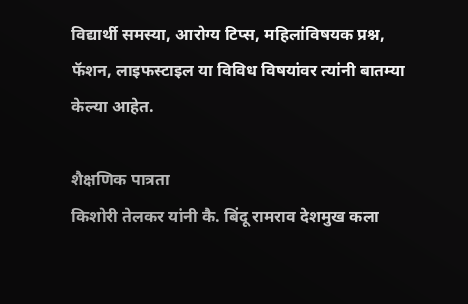विद्यार्थी समस्या, आरोग्य टिप्स, महिलांविषयक प्रश्न, फॅशन, लाइफस्टाइल या विविध विषयांवर त्यांनी बातम्या केल्या आहेत.

शैक्षणिक पात्रता
किशोरी तेलकर यांनी कै. बिंदू रामराव देशमुख कला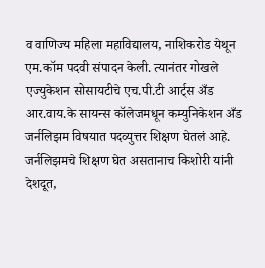व वाणिज्य महिला महाविद्यालय, नाशिकरोड येथून एम.कॉम पदवी संपादन केली. त्यानंतर गोखले एज्युकेशन सोसायटीचे एच.पी.टी आर्ट्स अँड आर.वाय.के सायन्स कॉलेजमधून कम्युनिकेशन अँड जर्नलिझम विषयात पदव्युत्तर शिक्षण घेतलं आहे. जर्नलिझमचे शिक्षण घेत असतानाच किशोरी यांनी देशदूत,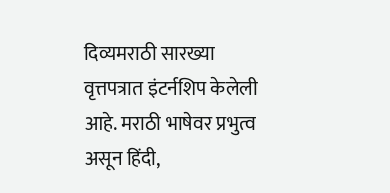दिव्यमराठी सारख्या वृत्तपत्रात इंटर्नशिप केलेली आहे. मराठी भाषेवर प्रभुत्व असून हिंदी,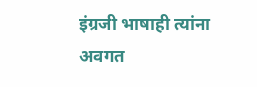इंग्रजी भाषाही त्यांना अवगत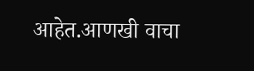आहेत.आणखी वाचा